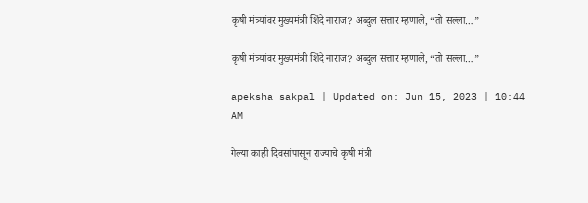कृषी मंत्र्यांवर मुख्यमंत्री शिंदे नाराज? अब्दुल सत्तार म्हणाले, “तो सल्ला…”

कृषी मंत्र्यांवर मुख्यमंत्री शिंदे नाराज? अब्दुल सत्तार म्हणाले, “तो सल्ला…”

apeksha sakpal | Updated on: Jun 15, 2023 | 10:44 AM

गेल्या काही दिवसांपासून राज्याचे कृषी मंत्री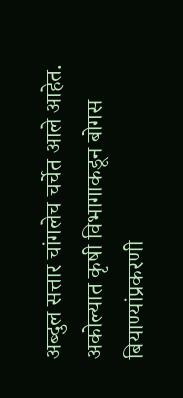अब्दुल सत्तार चांगलेच चर्चेत आले आहेत. अकोल्यात कृषी विभागाकडून बोगस बियाण्यांप्रकरणी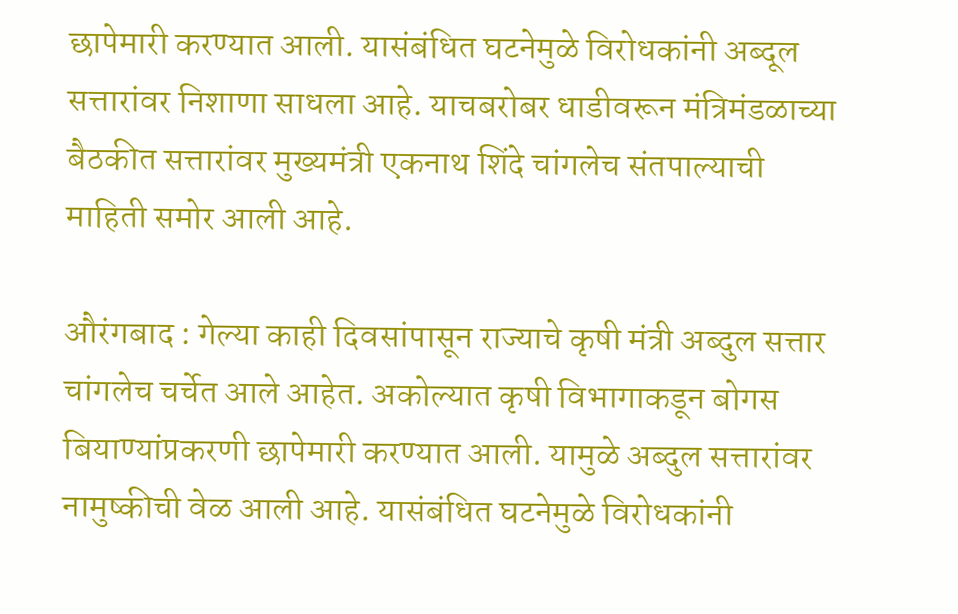छापेमारी करण्यात आली. यासंबंधित घटनेमुळे विरोधकांनी अब्दूल सत्तारांवर निशाणा साधला आहे. याचबरोबर धाडीवरून मंत्रिमंडळाच्या बैठकीत सत्तारांवर मुख्यमंत्री एकनाथ शिंदे चांगलेच संतपाल्याची माहिती समोर आली आहे.

औरंगबाद : गेल्या काही दिवसांपासून राज्याचे कृषी मंत्री अब्दुल सत्तार चांगलेच चर्चेत आले आहेत. अकोल्यात कृषी विभागाकडून बोगस बियाण्यांप्रकरणी छापेमारी करण्यात आली. यामुळे अब्दुल सत्तारांवर नामुष्कीची वेळ आली आहे. यासंबंधित घटनेमुळे विरोधकांनी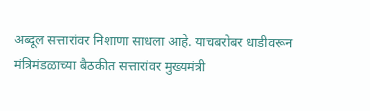अब्दूल सत्तारांवर निशाणा साधला आहे. याचबरोबर धाडीवरून मंत्रिमंडळाच्या बैठकीत सत्तारांवर मुख्यमंत्री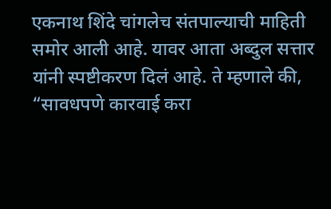एकनाथ शिंदे चांगलेच संतपाल्याची माहिती समोर आली आहे. यावर आता अब्दुल सत्तार यांनी स्पष्टीकरण दिलं आहे. ते म्हणाले की, “सावधपणे कारवाई करा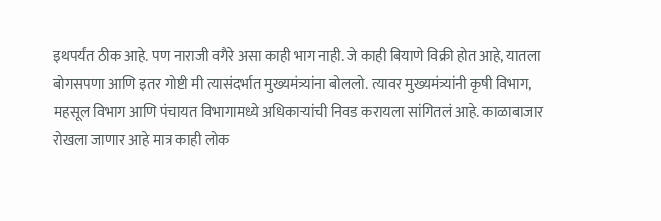इथपर्यंत ठीक आहे. पण नाराजी वगैरे असा काही भाग नाही. जे काही बियाणे विक्री होत आहे, यातला बोगसपणा आणि इतर गोष्टी मी त्यासंदर्भात मुख्यमंत्र्यांना बोललो. त्यावर मुख्यमंत्र्यांनी कृषी विभाग, महसूल विभाग आणि पंचायत विभागामध्ये अधिकाऱ्यांची निवड करायला सांगितलं आहे. काळाबाजार रोखला जाणार आहे मात्र काही लोक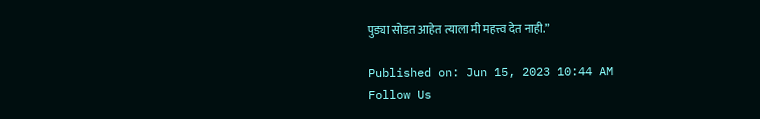पुड्या सोडत आहेत त्याला मी महत्त्व देत नाही.”

Published on: Jun 15, 2023 10:44 AM
Follow Us